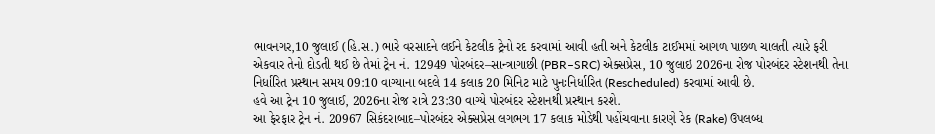ભાવનગર,10 જુલાઈ (હિ.સ.) ભારે વરસાદને લઈને કેટલીક ટ્રેનો રદ કરવામાં આવી હતી અને કેટલીક ટાઈમમાં આગળ પાછળ ચાલતી ત્યારે ફરી એકવાર તેનો દોડતી થઈ છે તેમાં ટ્રેન નં. 12949 પોરબંદર–સાન્ત્રાગાછી (PBR–SRC) એક્સપ્રેસ, 10 જુલાઇ 2026ના રોજ પોરબંદર સ્ટેશનથી તેના નિર્ધારિત પ્રસ્થાન સમય 09:10 વાગ્યાના બદલે 14 કલાક 20 મિનિટ માટે પુનઃનિર્ધારિત (Rescheduled) કરવામાં આવી છે.
હવે આ ટ્રેન 10 જુલાઈ, 2026ના રોજ રાત્રે 23:30 વાગ્યે પોરબંદર સ્ટેશનથી પ્રસ્થાન કરશે.
આ ફેરફાર ટ્રેન નં. 20967 સિકંદરાબાદ–પોરબંદર એક્સપ્રેસ લગભગ 17 કલાક મોડેથી પહોંચવાના કારણે રેક (Rake) ઉપલબ્ધ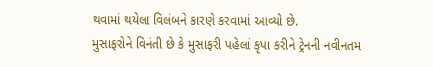થવામાં થયેલા વિલંબને કારણે કરવામાં આવ્યો છે.
મુસાફરોને વિનંતી છે કે મુસાફરી પહેલાં કૃપા કરીને ટ્રેનની નવીનતમ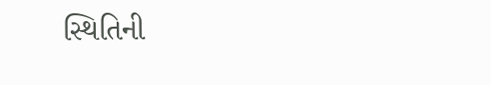સ્થિતિની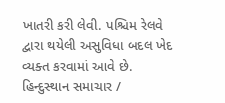ખાતરી કરી લેવી. પશ્ચિમ રેલવે દ્વારા થયેલી અસુવિધા બદલ ખેદ વ્યક્ત કરવામાં આવે છે.
હિન્દુસ્થાન સમાચાર /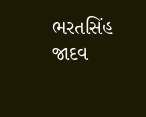ભરતસિંહ જાદવ